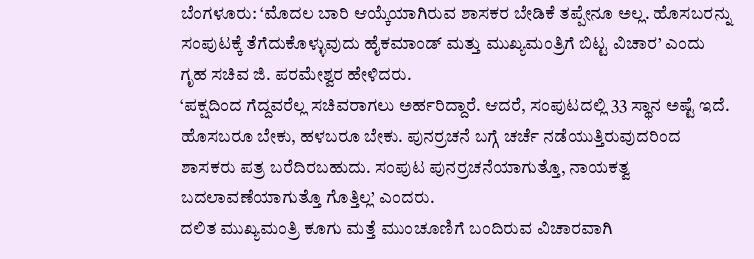ಬೆಂಗಳೂರು: ‘ಮೊದಲ ಬಾರಿ ಆಯ್ಕೆಯಾಗಿರುವ ಶಾಸಕರ ಬೇಡಿಕೆ ತಪ್ಪೇನೂ ಅಲ್ಲ. ಹೊಸಬರನ್ನು ಸಂಪುಟಕ್ಕೆ ತೆಗೆದುಕೊಳ್ಳುವುದು ಹೈಕಮಾಂಡ್ ಮತ್ತು ಮುಖ್ಯಮಂತ್ರಿಗೆ ಬಿಟ್ಟ ವಿಚಾರ’ ಎಂದು ಗೃಹ ಸಚಿವ ಜಿ. ಪರಮೇಶ್ವರ ಹೇಳಿದರು.
‘ಪಕ್ಷದಿಂದ ಗೆದ್ದವರೆಲ್ಲ ಸಚಿವರಾಗಲು ಅರ್ಹರಿದ್ದಾರೆ. ಆದರೆ, ಸಂಪುಟದಲ್ಲಿ 33 ಸ್ಥಾನ ಅಷ್ಟೆ ಇದೆ. ಹೊಸಬರೂ ಬೇಕು, ಹಳಬರೂ ಬೇಕು. ಪುನರ್ರಚನೆ ಬಗ್ಗೆ ಚರ್ಚೆ ನಡೆಯುತ್ತಿರುವುದರಿಂದ ಶಾಸಕರು ಪತ್ರ ಬರೆದಿರಬಹುದು. ಸಂಪುಟ ಪುನರ್ರಚನೆಯಾಗುತ್ತೊ, ನಾಯಕತ್ವ ಬದಲಾವಣೆಯಾಗುತ್ತೊ ಗೊತ್ತಿಲ್ಲ’ ಎಂದರು.
ದಲಿತ ಮುಖ್ಯಮಂತ್ರಿ ಕೂಗು ಮತ್ತೆ ಮುಂಚೂಣಿಗೆ ಬಂದಿರುವ ವಿಚಾರವಾಗಿ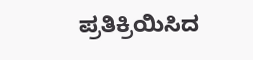ಪ್ರತಿಕ್ರಿಯಿಸಿದ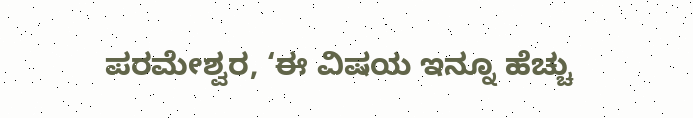ಪರಮೇಶ್ವರ, ‘ಈ ವಿಷಯ ಇನ್ನೂ ಹೆಚ್ಚು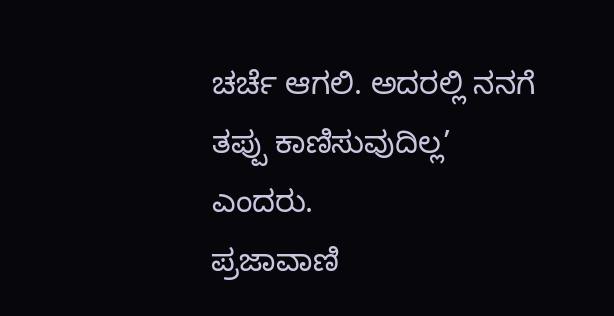ಚರ್ಚೆ ಆಗಲಿ. ಅದರಲ್ಲಿ ನನಗೆ ತಪ್ಪು ಕಾಣಿಸುವುದಿಲ್ಲ’ ಎಂದರು.
ಪ್ರಜಾವಾಣಿ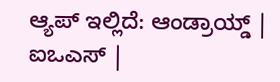ಆ್ಯಪ್ ಇಲ್ಲಿದೆ: ಆಂಡ್ರಾಯ್ಡ್ | ಐಒಎಸ್ |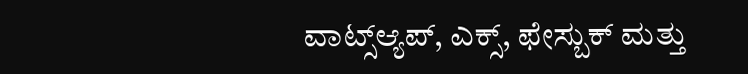ವಾಟ್ಸ್ಆ್ಯಪ್, ಎಕ್ಸ್, ಫೇಸ್ಬುಕ್ ಮತ್ತು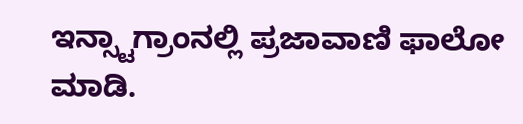ಇನ್ಸ್ಟಾಗ್ರಾಂನಲ್ಲಿ ಪ್ರಜಾವಾಣಿ ಫಾಲೋ ಮಾಡಿ.